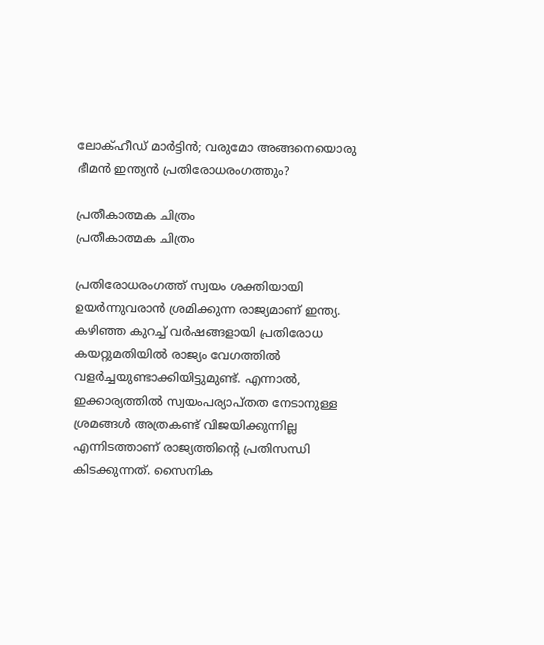ലോക്ഹീഡ് മാര്‍ട്ടിന്‍; വരുമോ അങ്ങനെയൊരു ഭീമൻ ഇന്ത്യൻ പ്രതിരോധരംഗത്തും?

പ്രതീകാത്മക ചിത്രം
പ്രതീകാത്മക ചിത്രം

പ്രതിരോധരംഗത്ത് സ്വയം ശക്തിയായി ഉയര്‍ന്നുവരാന്‍ ശ്രമിക്കുന്ന രാജ്യമാണ് ഇന്ത്യ. കഴിഞ്ഞ കുറച്ച് വര്‍ഷങ്ങളായി പ്രതിരോധ കയറ്റുമതിയില്‍ രാജ്യം വേഗത്തില്‍ വളര്‍ച്ചയുണ്ടാക്കിയിട്ടുമുണ്ട്. എന്നാല്‍, ഇക്കാര്യത്തില്‍ സ്വയംപര്യാപ്തത നേടാനുള്ള ശ്രമങ്ങള്‍ അത്രകണ്ട് വിജയിക്കുന്നില്ല എന്നിടത്താണ് രാജ്യത്തിന്റെ പ്രതിസന്ധി കിടക്കുന്നത്. സൈനിക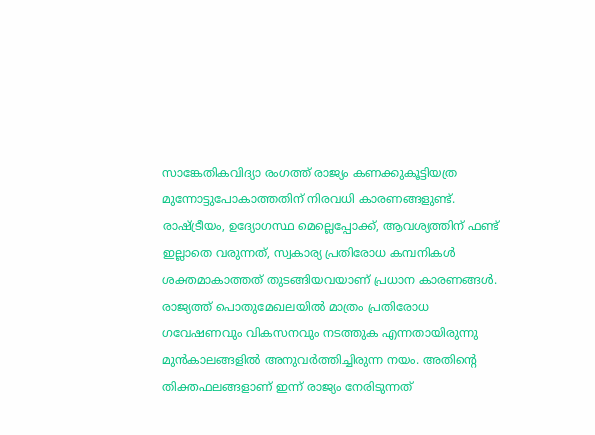സാങ്കേതികവിദ്യാ രംഗത്ത് രാജ്യം കണക്കുകൂട്ടിയത്ര മുന്നോട്ടുപോകാത്തതിന് നിരവധി കാരണങ്ങളുണ്ട്. രാഷ്ട്രീയം, ഉദ്യോഗസ്ഥ മെല്ലെപ്പോക്ക്, ആവശ്യത്തിന് ഫണ്ട് ഇല്ലാതെ വരുന്നത്, സ്വകാര്യ പ്രതിരോധ കമ്പനികള്‍ ശക്തമാകാത്തത് തുടങ്ങിയവയാണ് പ്രധാന കാരണങ്ങള്‍. രാജ്യത്ത് പൊതുമേഖലയില്‍ മാത്രം പ്രതിരോധ ഗവേഷണവും വികസനവും നടത്തുക എന്നതായിരുന്നു മുന്‍കാലങ്ങളില്‍ അനുവര്‍ത്തിച്ചിരുന്ന നയം. അതിന്റെ തിക്തഫലങ്ങളാണ് ഇന്ന് രാജ്യം നേരിടുന്നത്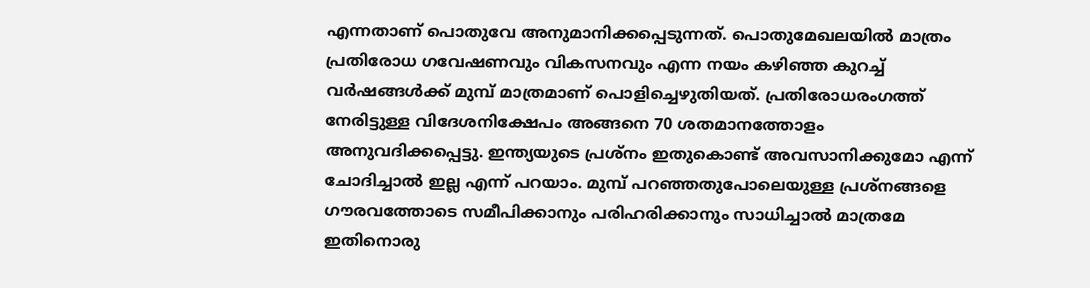എന്നതാണ് പൊതുവേ അനുമാനിക്കപ്പെടുന്നത്. പൊതുമേഖലയില്‍ മാത്രം പ്രതിരോധ ഗവേഷണവും വികസനവും എന്ന നയം കഴിഞ്ഞ കുറച്ച് വര്‍ഷങ്ങള്‍ക്ക് മുമ്പ് മാത്രമാണ് പൊളിച്ചെഴുതിയത്. പ്രതിരോധരംഗത്ത് നേരിട്ടുള്ള വിദേശനിക്ഷേപം അങ്ങനെ 70 ശതമാനത്തോളം അനുവദിക്കപ്പെട്ടു. ഇന്ത്യയുടെ പ്രശ്‌നം ഇതുകൊണ്ട് അവസാനിക്കുമോ എന്ന് ചോദിച്ചാല്‍ ഇല്ല എന്ന് പറയാം. മുമ്പ് പറഞ്ഞതുപോലെയുള്ള പ്രശ്‌നങ്ങളെ ഗൗരവത്തോടെ സമീപിക്കാനും പരിഹരിക്കാനും സാധിച്ചാല്‍ മാത്രമേ ഇതിനൊരു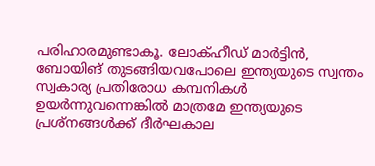പരിഹാരമുണ്ടാകൂ. ലോക്ഹീഡ് മാര്‍ട്ടിന്‍, ബോയിങ് തുടങ്ങിയവപോലെ ഇന്ത്യയുടെ സ്വന്തം സ്വകാര്യ പ്രതിരോധ കമ്പനികള്‍ ഉയര്‍ന്നുവന്നെങ്കില്‍ മാത്രമേ ഇന്ത്യയുടെ പ്രശ്‌നങ്ങള്‍ക്ക് ദീര്‍ഘകാല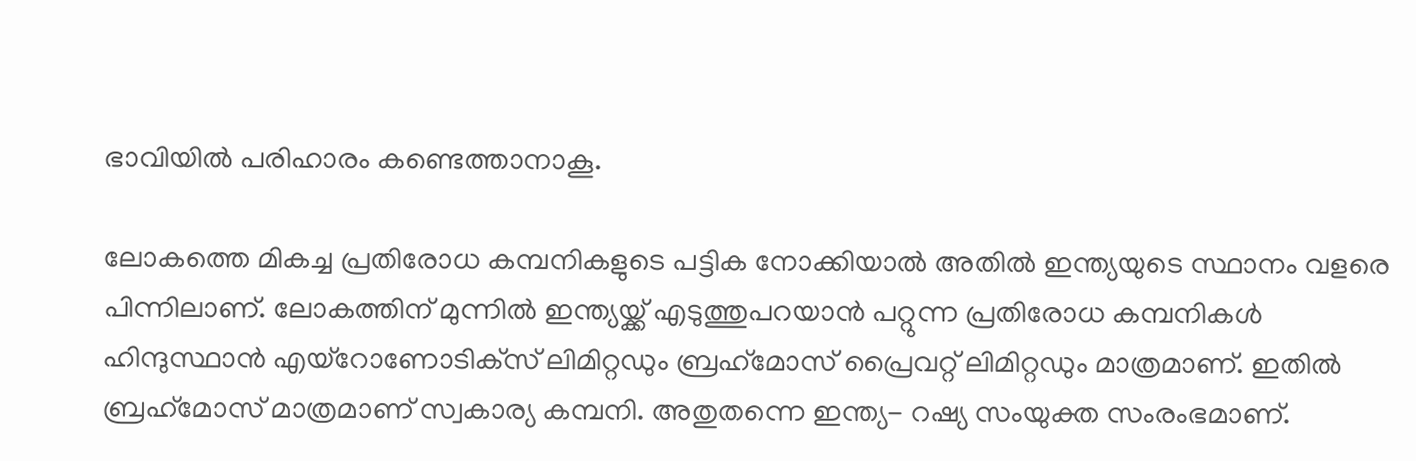ഭാവിയില്‍ പരിഹാരം കണ്ടെത്താനാകൂ.

ലോകത്തെ മികച്ച പ്രതിരോധ കമ്പനികളുടെ പട്ടിക നോക്കിയാല്‍ അതില്‍ ഇന്ത്യയുടെ സ്ഥാനം വളരെ പിന്നിലാണ്. ലോകത്തിന് മുന്നില്‍ ഇന്ത്യയ്ക്ക് എടുത്തുപറയാന്‍ പറ്റുന്ന പ്രതിരോധ കമ്പനികൾ ഹിന്ദുസ്ഥാന്‍ എയ്‌റോണോടിക്‌സ് ലിമിറ്റഡും ബ്രഹ്‌മോസ് പ്രൈവറ്റ് ലിമിറ്റഡും മാത്രമാണ്. ഇതില്‍ ബ്രഹ്‌മോസ് മാത്രമാണ് സ്വകാര്യ കമ്പനി. അതുതന്നെ ഇന്ത്യ- റഷ്യ സംയുക്ത സംരംഭമാണ്.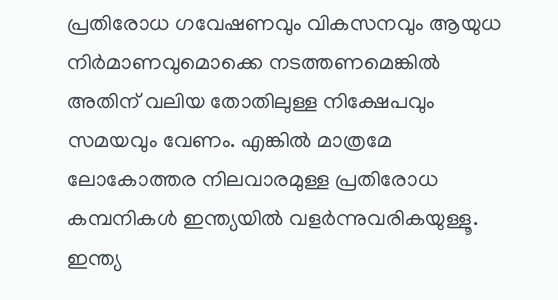പ്രതിരോധ ഗവേഷണവും വികസനവും ആയുധ നിര്‍മാണവുമൊക്കെ നടത്തണമെങ്കില്‍ അതിന് വലിയ തോതിലുള്ള നിക്ഷേപവും സമയവും വേണം. എങ്കില്‍ മാത്രമേ ലോകോത്തര നിലവാരമുള്ള പ്രതിരോധ കമ്പനികള്‍ ഇന്ത്യയില്‍ വളര്‍ന്നുവരികയുള്ളൂ. ഇന്ത്യ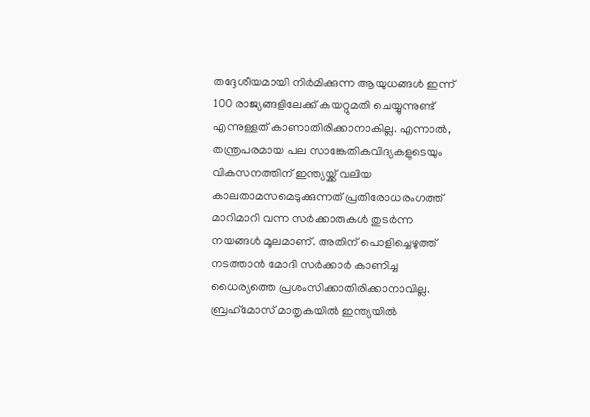തദ്ദേശീയമായി നിര്‍മിക്കുന്ന ആയുധങ്ങള്‍ ഇന്ന് 100 രാജ്യങ്ങളിലേക്ക് കയറ്റുമതി ചെയ്യുന്നുണ്ട് എന്നുള്ളത് കാണാതിരിക്കാനാകില്ല. എന്നാല്‍, തന്ത്രപരമായ പല സാങ്കേതികവിദ്യകളുടെയും വികസനത്തിന് ഇന്ത്യയ്ക്ക് വലിയ കാലതാമസമെടുക്കുന്നത് പ്രതിരോധരംഗത്ത് മാറിമാറി വന്ന സര്‍ക്കാരുകള്‍ തുടര്‍ന്ന നയങ്ങള്‍ മൂലമാണ്. അതിന് പൊളിച്ചെഴുത്ത് നടത്താന്‍ മോദി സര്‍ക്കാര്‍ കാണിച്ച ധൈര്യത്തെ പ്രശംസിക്കാതിരിക്കാനാവില്ല. ബ്രഹ്‌മോസ് മാതൃകയില്‍ ഇന്ത്യയില്‍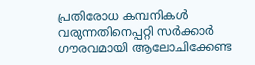പ്രതിരോധ കമ്പനികള്‍ വരുന്നതിനെപ്പറ്റി സര്‍ക്കാര്‍ ഗൗരവമായി ആലോചിക്കേണ്ട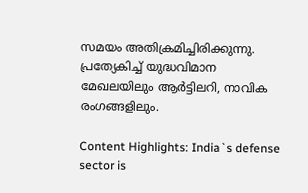സമയം അതിക്രമിച്ചിരിക്കുന്നു. പ്രത്യേകിച്ച് യുദ്ധവിമാന മേഖലയിലും ആര്‍ട്ടിലറി, നാവിക രംഗങ്ങളിലും.

Content Highlights: India`s defense sector is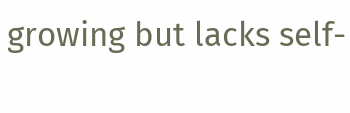growing but lacks self-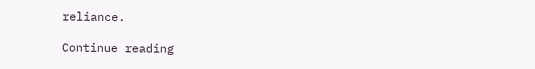reliance.

Continue reading